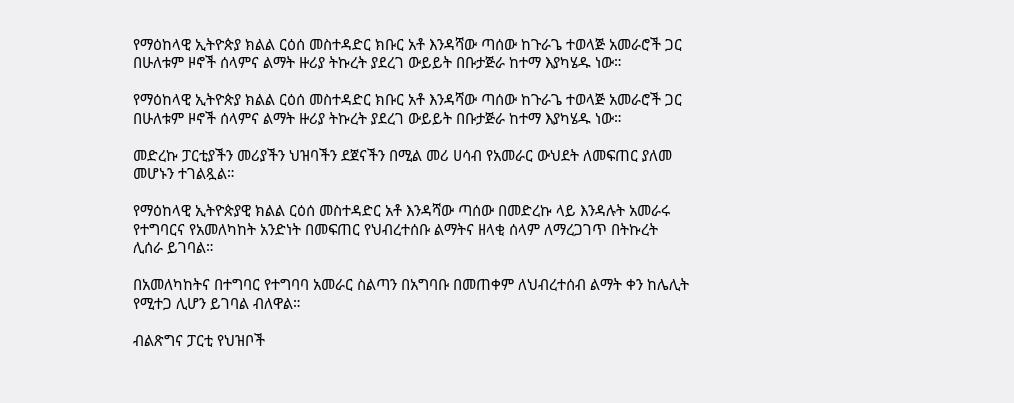የማዕከላዊ ኢትዮጵያ ክልል ርዕሰ መስተዳድር ክቡር አቶ እንዳሻው ጣሰው ከጉራጌ ተወላጅ አመራሮች ጋር በሁለቱም ዞኖች ሰላምና ልማት ዙሪያ ትኩረት ያደረገ ውይይት በቡታጅራ ከተማ እያካሄዱ ነው።

የማዕከላዊ ኢትዮጵያ ክልል ርዕሰ መስተዳድር ክቡር አቶ እንዳሻው ጣሰው ከጉራጌ ተወላጅ አመራሮች ጋር በሁለቱም ዞኖች ሰላምና ልማት ዙሪያ ትኩረት ያደረገ ውይይት በቡታጅራ ከተማ እያካሄዱ ነው።

መድረኩ ፓርቲያችን መሪያችን ህዝባችን ደጀናችን በሚል መሪ ሀሳብ የአመራር ውህደት ለመፍጠር ያለመ መሆኑን ተገልጿል።

የማዕከላዊ ኢትዮጵያዊ ክልል ርዕሰ መስተዳድር አቶ እንዳሻው ጣሰው በመድረኩ ላይ እንዳሉት አመራሩ የተግባርና የአመለካከት አንድነት በመፍጠር የህብረተሰቡ ልማትና ዘላቂ ሰላም ለማረጋገጥ በትኩረት ሊሰራ ይገባል።

በአመለካከትና በተግባር የተግባባ አመራር ስልጣን በአግባቡ በመጠቀም ለህብረተሰብ ልማት ቀን ከሌሊት የሚተጋ ሊሆን ይገባል ብለዋል።

ብልጽግና ፓርቲ የህዝቦች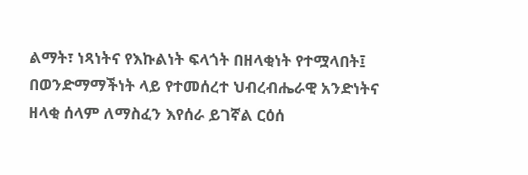ልማት፣ ነጻነትና የእኩልነት ፍላጎት በዘላቂነት የተሟላበት፤ በወንድማማችነት ላይ የተመሰረተ ህብረብሔራዊ አንድነትና ዘላቂ ሰላም ለማስፈን እየሰራ ይገኛል ርዕሰ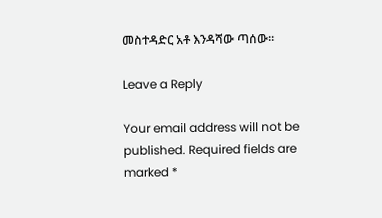መስተዳድር አቶ እንዳሻው ጣሰው።

Leave a Reply

Your email address will not be published. Required fields are marked *